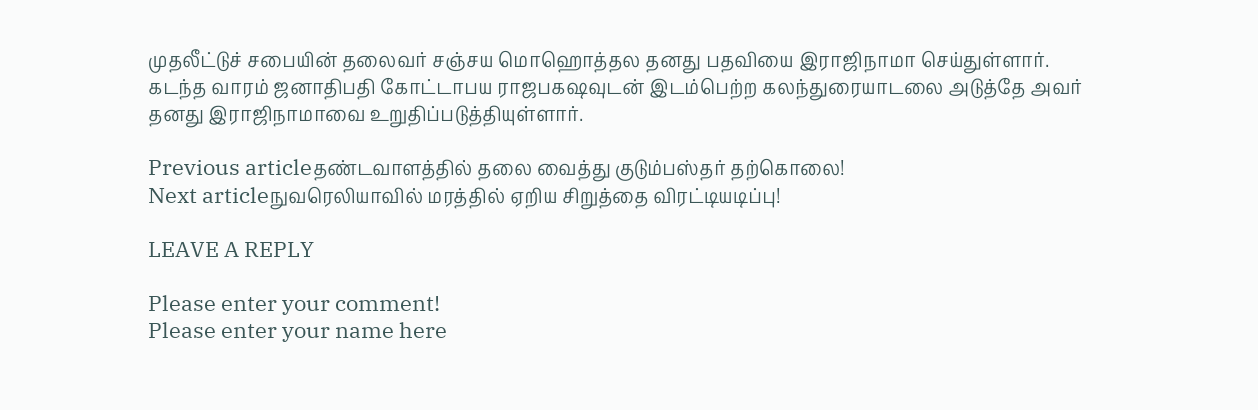முதலீட்டுச் சபையின் தலைவர் சஞ்சய மொஹொத்தல தனது பதவியை இராஜிநாமா செய்துள்ளார்.
கடந்த வாரம் ஜனாதிபதி கோட்டாபய ராஜபகஷவுடன் இடம்பெற்ற கலந்துரையாடலை அடுத்தே அவர் தனது இராஜிநாமாவை உறுதிப்படுத்தியுள்ளார்.

Previous articleதண்டவாளத்தில் தலை வைத்து குடும்பஸ்தர் தற்கொலை!
Next articleநுவரெலியாவில் மரத்தில் ஏறிய சிறுத்தை விரட்டியடிப்பு!

LEAVE A REPLY

Please enter your comment!
Please enter your name here